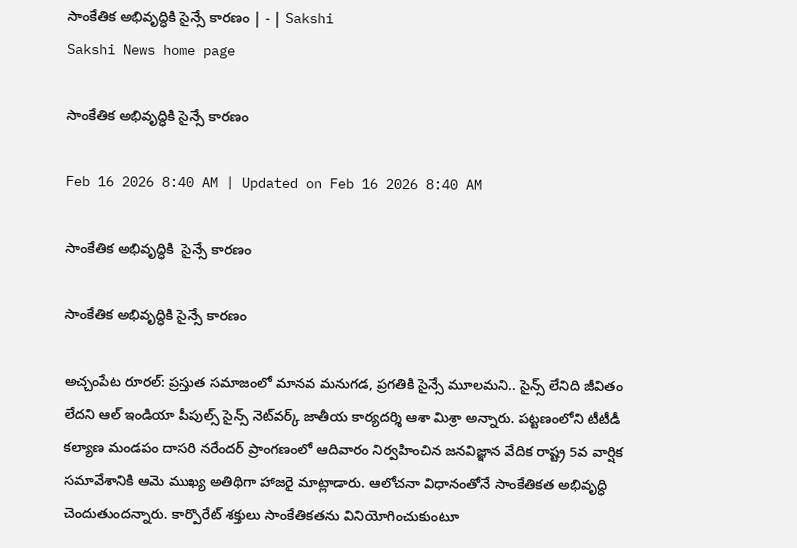సాంకేతిక అభివృద్ధికి సైన్సే కారణం | - | Sakshi
Sakshi News home page

సాంకేతిక అభివృద్ధికి సైన్సే కారణం

Feb 16 2026 8:40 AM | Updated on Feb 16 2026 8:40 AM

సాంకేతిక అభివృద్ధికి  సైన్సే కారణం

సాంకేతిక అభివృద్ధికి సైన్సే కారణం

అచ్చంపేట రూరల్‌: ప్రస్తుత సమాజంలో మానవ మనుగడ, ప్రగతికి సైన్సే మూలమని.. సైన్స్‌ లేనిది జీవితం లేదని ఆల్‌ ఇండియా పీపుల్స్‌ సైన్స్‌ నెట్‌వర్క్‌ జాతీయ కార్యదర్శి ఆశా మిశ్రా అన్నారు. పట్టణంలోని టీటీడీ కల్యాణ మండపం దాసరి నరేందర్‌ ప్రాంగణంలో ఆదివారం నిర్వహించిన జనవిజ్ఞాన వేదిక రాష్ట్ర 5వ వార్షిక సమావేశానికి ఆమె ముఖ్య అతిథిగా హాజరై మాట్లాడారు. ఆలోచనా విధానంతోనే సాంకేతికత అభివృద్ధి చెందుతుందన్నారు. కార్పొరేట్‌ శక్తులు సాంకేతికతను వినియోగించుకుంటూ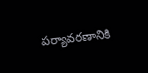పర్యావరణానికి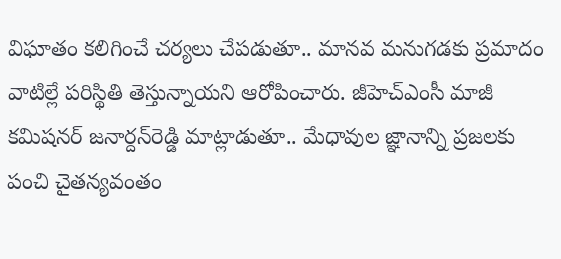విఘాతం కలిగించే చర్యలు చేపడుతూ.. మానవ మనుగడకు ప్రమాదం వాటిల్లే పరిస్థితి తెస్తున్నాయని ఆరోపించారు. జీహెచ్‌ఎంసీ మాజీ కమిషనర్‌ జనార్దన్‌రెడ్డి మాట్లాడుతూ.. మేధావుల జ్ఞానాన్ని ప్రజలకు పంచి చైతన్యవంతం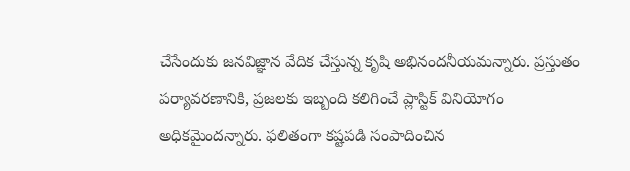చేసేందుకు జనవిజ్ఞాన వేదిక చేస్తున్న కృషి అభినందనీయమన్నారు. ప్రస్తుతం పర్యావరణానికి, ప్రజలకు ఇబ్బంది కలిగించే ప్లాస్టిక్‌ వినియోగం అధికమైందన్నారు. ఫలితంగా కష్టపడి సంపాదించిన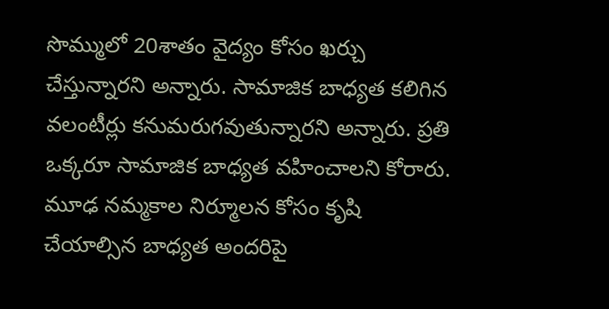సొమ్ములో 20శాతం వైద్యం కోసం ఖర్చు చేస్తున్నారని అన్నారు. సామాజిక బాధ్యత కలిగిన వలంటీర్లు కనుమరుగవుతున్నారని అన్నారు. ప్రతి ఒక్కరూ సామాజిక బాధ్యత వహించాలని కోరారు. మూఢ నమ్మకాల నిర్మూలన కోసం కృషి చేయాల్సిన బాధ్యత అందరిపై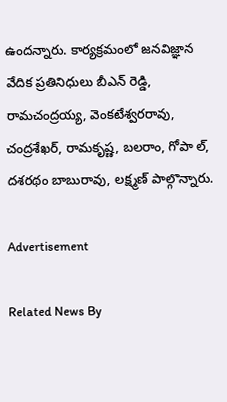ఉందన్నారు. కార్యక్రమంలో జనవిజ్ఞాన వేదిక ప్రతినిధులు బీఎన్‌ రెడ్డి, రామచంద్రయ్య, వెంకటేశ్వరరావు, చంద్రశేఖర్‌, రామకృష్ణ, బలరాం, గోపా ల్‌, దశరథం బాబురావు, లక్ష్మణ్‌ పాల్గొన్నారు.

Advertisement

Related News By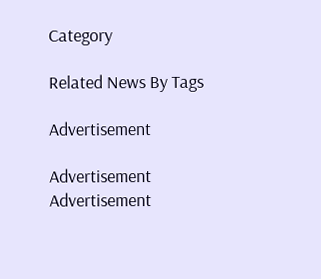Category

Related News By Tags

Advertisement

Advertisement
Advertisement